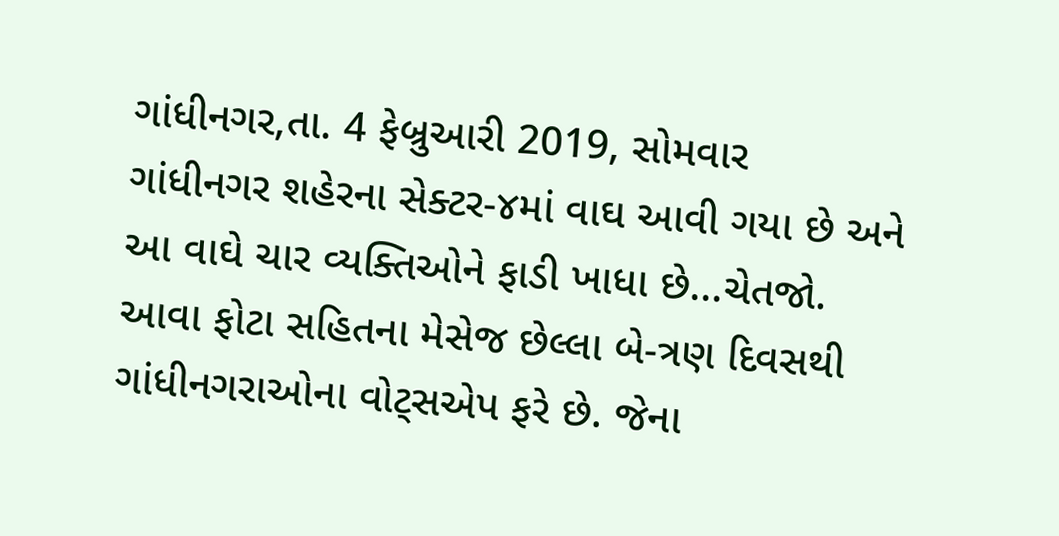ગાંધીનગર,તા. 4 ફેબ્રુઆરી 2019, સોમવાર
ગાંધીનગર શહેરના સેક્ટર-૪માં વાઘ આવી ગયા છે અને આ વાઘે ચાર વ્યક્તિઓને ફાડી ખાધા છે...ચેતજો. આવા ફોટા સહિતના મેસેજ છેલ્લા બે-ત્રણ દિવસથી ગાંધીનગરાઓના વોટ્સએપ ફરે છે. જેના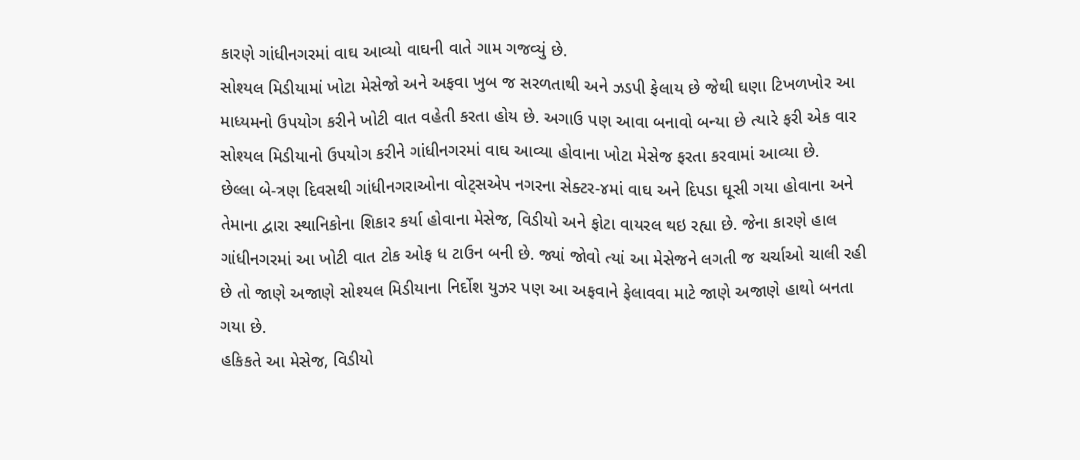કારણે ગાંધીનગરમાં વાઘ આવ્યો વાઘની વાતે ગામ ગજવ્યું છે.
સોશ્યલ મિડીયામાં ખોટા મેસેજો અને અફવા ખુબ જ સરળતાથી અને ઝડપી ફેલાય છે જેથી ઘણા ટિખળખોર આ માધ્યમનો ઉપયોગ કરીને ખોટી વાત વહેતી કરતા હોય છે. અગાઉ પણ આવા બનાવો બન્યા છે ત્યારે ફરી એક વાર સોશ્યલ મિડીયાનો ઉપયોગ કરીને ગાંધીનગરમાં વાઘ આવ્યા હોવાના ખોટા મેસેજ ફરતા કરવામાં આવ્યા છે.
છેલ્લા બે-ત્રણ દિવસથી ગાંધીનગરાઓના વોટ્સએપ નગરના સેક્ટર-૪માં વાઘ અને દિપડા ઘૂસી ગયા હોવાના અને તેમાના દ્વારા સ્થાનિકોના શિકાર કર્યા હોવાના મેસેજ, વિડીયો અને ફોટા વાયરલ થઇ રહ્યા છે. જેના કારણે હાલ ગાંધીનગરમાં આ ખોટી વાત ટોક ઓફ ધ ટાઉન બની છે. જ્યાં જોવો ત્યાં આ મેસેજને લગતી જ ચર્ચાઓ ચાલી રહી છે તો જાણે અજાણે સોશ્યલ મિડીયાના નિર્દોશ યુઝર પણ આ અફવાને ફેલાવવા માટે જાણે અજાણે હાથો બનતા ગયા છે.
હકિકતે આ મેસેજ, વિડીયો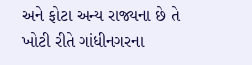અને ફોટા અન્ય રાજ્યના છે તે ખોટી રીતે ગાંધીનગરના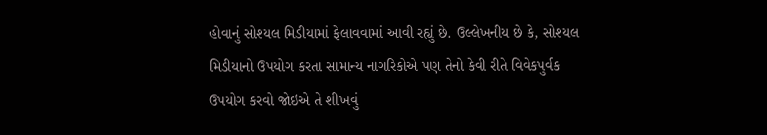હોવાનું સોશ્યલ મિડીયામાં ફેલાવવામાં આવી રહ્યું છે. ઉલ્લેખનીય છે કે, સોશ્યલ મિડીયાનો ઉપયોગ કરતા સામાન્ય નાગરિકોએ પણ તેનો કેવી રીતે વિવેકપુર્વક ઉપયોગ કરવો જોઇએ તે શીખવું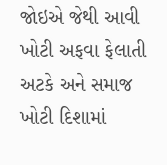જોઇએ જેથી આવી ખોટી અફવા ફેલાતી અટકે અને સમાજ ખોટી દિશામાં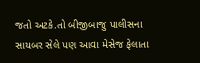જતો અટકે.તો બીજીબાજુ પાલીસના સાયબર સેલે પણ આવા મેસેજ ફેલાતા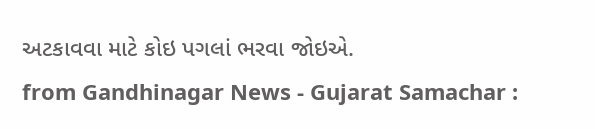અટકાવવા માટે કોઇ પગલાં ભરવા જોઇએ.
from Gandhinagar News - Gujarat Samachar :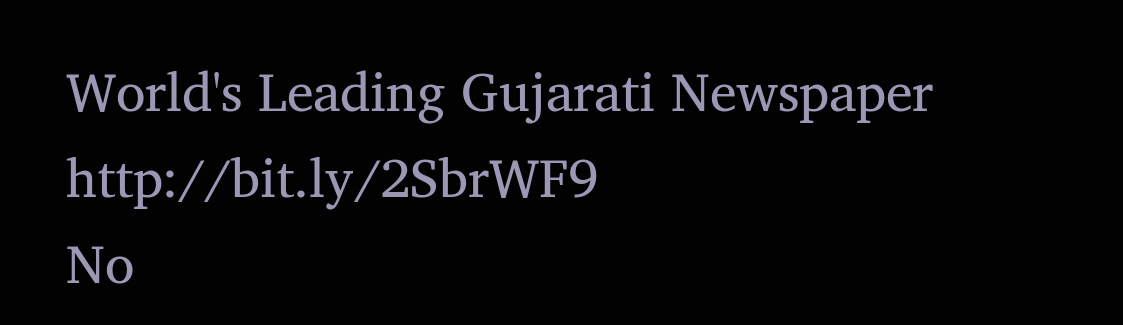World's Leading Gujarati Newspaper http://bit.ly/2SbrWF9
No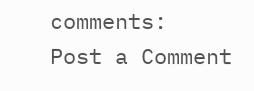comments:
Post a Comment